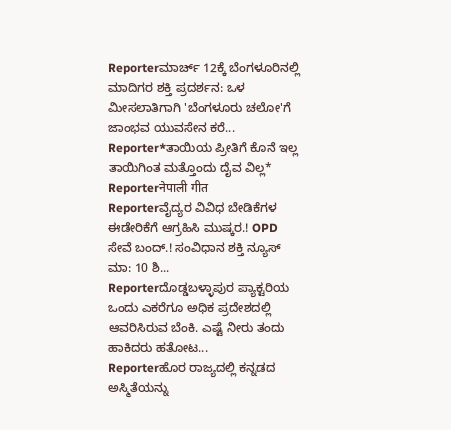Reporterಮಾರ್ಚ್ 12ಕ್ಕೆ ಬೆಂಗಳೂರಿನಲ್ಲಿ ಮಾದಿಗರ ಶಕ್ತಿ ಪ್ರದರ್ಶನ: ಒಳ ಮೀಸಲಾತಿಗಾಗಿ 'ಬೆಂಗಳೂರು ಚಲೋ'ಗೆ ಜಾಂಭವ ಯುವಸೇನ ಕರೆ...
Reporter*ತಾಯಿಯ ಪ್ರೀತಿಗೆ ಕೊನೆ ಇಲ್ಲ ತಾಯಿಗಿಂತ ಮತ್ತೊಂದು ದೈವ ವಿಲ್ಲ*
Reporterनेपाली गीत
Reporterವೈದ್ಯರ ವಿವಿಧ ಬೇಡಿಕೆಗಳ ಈಡೇರಿಕೆಗೆ ಆಗ್ರಹಿಸಿ ಮುಷ್ಕರ.! OPD ಸೇವೆ ಬಂದ್.! ಸಂವಿಧಾನ ಶಕ್ತಿ ನ್ಯೂಸ್ ಮಾ: 10 ಶಿ...
Reporterದೊಡ್ಡಬಳ್ಳಾಪುರ ಪ್ಯಾಕ್ಟರಿಯ ಒಂದು ಎಕರೆಗೂ ಅಧಿಕ ಪ್ರದೇಶದಲ್ಲಿ ಆವರಿಸಿರುವ ಬೆಂಕಿ. ಎಷ್ಟೆ ನೀರು ತಂದು ಹಾಕಿದರು ಹತೋಟ...
Reporterಹೊರ ರಾಜ್ಯದಲ್ಲಿ ಕನ್ನಡದ ಅಸ್ಮಿತೆಯನ್ನು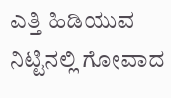ಎತ್ತಿ ಹಿಡಿಯುವ ನಿಟ್ಟಿನಲ್ಲಿ ಗೋವಾದ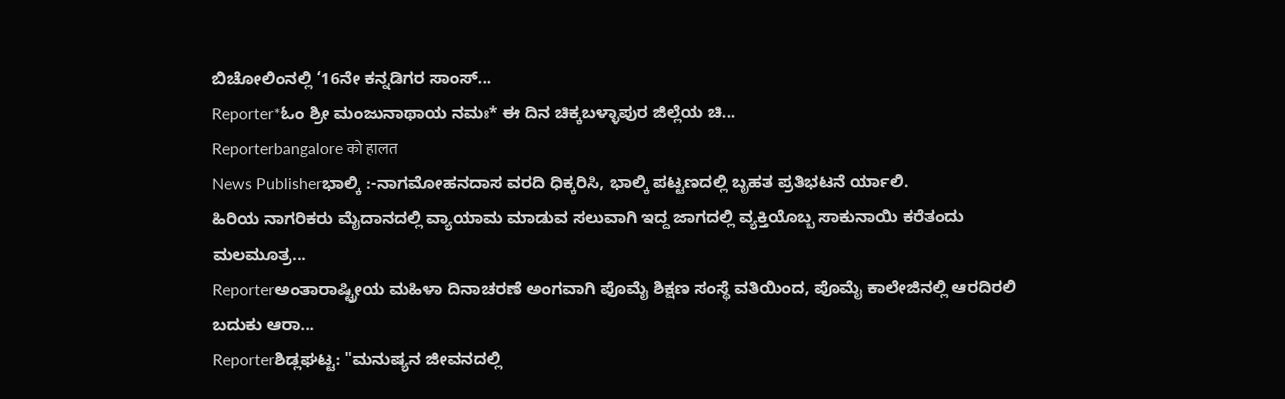ಬಿಚೋಲಿಂನಲ್ಲಿ ‘16ನೇ ಕನ್ನಡಿಗರ ಸಾಂಸ್...
Reporter*ಓಂ ಶ್ರೀ ಮಂಜುನಾಥಾಯ ನಮಃ* ಈ ದಿನ ಚಿಕ್ಕಬಳ್ಳಾಪುರ ಜಿಲ್ಲೆಯ ಚಿ...
Reporterbangalore को हालत
News Publisherಭಾಲ್ಕಿ :-ನಾಗಮೋಹನದಾಸ ವರದಿ ಧಿಕ್ಕರಿಸಿ, ಭಾಲ್ಕಿ ಪಟ್ಟಣದಲ್ಲಿ ಬೃಹತ ಪ್ರತಿಭಟನೆ ರ್ಯಾಲಿ.
ಹಿರಿಯ ನಾಗರಿಕರು ಮೈದಾನದಲ್ಲಿ ವ್ಯಾಯಾಮ ಮಾಡುವ ಸಲುವಾಗಿ ಇದ್ದ ಜಾಗದಲ್ಲಿ ವ್ಯಕ್ತಿಯೊಬ್ಬ ಸಾಕುನಾಯಿ ಕರೆತಂದು ಮಲಮೂತ್ರ...
Reporterಅಂತಾರಾಷ್ಟ್ರೀಯ ಮಹಿಳಾ ದಿನಾಚರಣೆ ಅಂಗವಾಗಿ ಪೊಮೈ ಶಿಕ್ಷಣ ಸಂಸ್ಥೆ ವತಿಯಿಂದ, ಪೊಮೈ ಕಾಲೇಜಿನಲ್ಲಿ ಆರದಿರಲಿ ಬದುಕು ಆರಾ...
Reporterಶಿಡ್ಲಘಟ್ಟ: "ಮನುಷ್ಯನ ಜೀವನದಲ್ಲಿ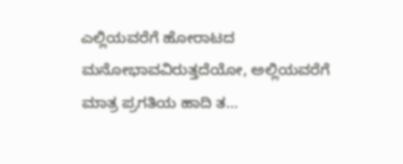ಎಲ್ಲಿಯವರೆಗೆ ಹೋರಾಟದ ಮನೋಭಾವವಿರುತ್ತದೆಯೋ, ಅಲ್ಲಿಯವರೆಗೆ ಮಾತ್ರ ಪ್ರಗತಿಯ ಹಾದಿ ತ...